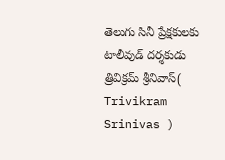తెలుగు సినీ ప్రేక్షకులకు టాలీవుడ్ దర్శకుడు త్రివిక్రమ్ శ్రీనివాస్( Trivikram Srinivas )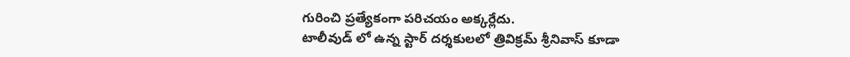గురించి ప్రత్యేకంగా పరిచయం అక్కర్లేదు.
టాలీవుడ్ లో ఉన్న స్టార్ దర్శకులలో త్రివిక్రమ్ శ్రీనివాస్ కూడా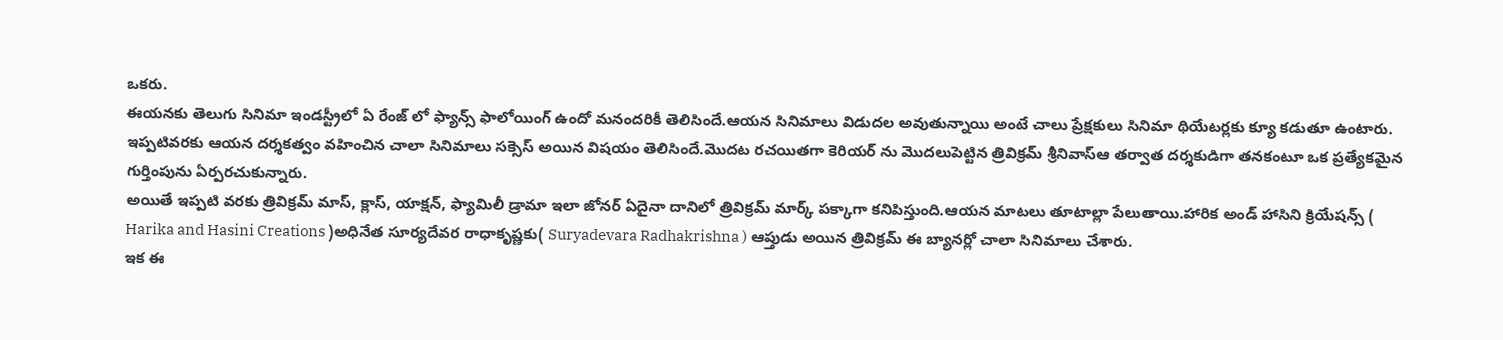ఒకరు.
ఈయనకు తెలుగు సినిమా ఇండస్ట్రీలో ఏ రేంజ్ లో ఫ్యాన్స్ ఫాలోయింగ్ ఉందో మనందరికీ తెలిసిందే.ఆయన సినిమాలు విడుదల అవుతున్నాయి అంటే చాలు ప్రేక్షకులు సినిమా థియేటర్లకు క్యూ కడుతూ ఉంటారు.
ఇప్పటివరకు ఆయన దర్శకత్వం వహించిన చాలా సినిమాలు సక్సెస్ అయిన విషయం తెలిసిందే.మొదట రచయితగా కెరియర్ ను మొదలుపెట్టిన త్రివిక్రమ్ శ్రీనివాస్ఆ తర్వాత దర్శకుడిగా తనకంటూ ఒక ప్రత్యేకమైన గుర్తింపును ఏర్పరచుకున్నారు.
అయితే ఇప్పటి వరకు త్రివిక్రమ్ మాస్, క్లాస్, యాక్షన్, ఫ్యామిలీ డ్రామా ఇలా జోనర్ ఏదైనా దానిలో త్రివిక్రమ్ మార్క్ పక్కాగా కనిపిస్తుంది.ఆయన మాటలు తూటాల్లా పేలుతాయి.హారిక అండ్ హాసిని క్రియేషన్స్ ( Harika and Hasini Creations )అధినేత సూర్యదేవర రాధాకృష్ణకు( Suryadevara Radhakrishna ) ఆప్తుడు అయిన త్రివిక్రమ్ ఈ బ్యానర్లో చాలా సినిమాలు చేశారు.
ఇక ఈ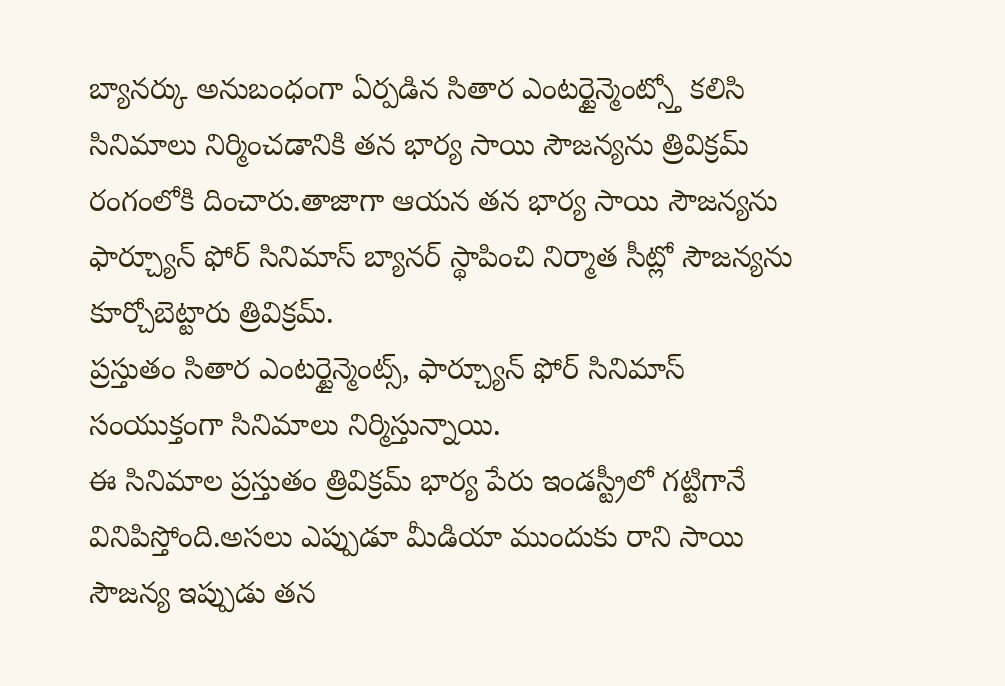బ్యానర్కు అనుబంధంగా ఏర్పడిన సితార ఎంటర్టైన్మెంట్స్తో కలిసి సినిమాలు నిర్మించడానికి తన భార్య సాయి సౌజన్యను త్రివిక్రమ్ రంగంలోకి దించారు.తాజాగా ఆయన తన భార్య సాయి సౌజన్యను ఫార్చ్యూన్ ఫోర్ సినిమాస్ బ్యానర్ స్థాపించి నిర్మాత సీట్లో సౌజన్యను కూర్చోబెట్టారు త్రివిక్రమ్.
ప్రస్తుతం సితార ఎంటర్టైన్మెంట్స్, ఫార్చ్యూన్ ఫోర్ సినిమాస్ సంయుక్తంగా సినిమాలు నిర్మిస్తున్నాయి.
ఈ సినిమాల ప్రస్తుతం త్రివిక్రమ్ భార్య పేరు ఇండస్ట్రీలో గట్టిగానే వినిపిస్తోంది.అసలు ఎప్పుడూ మీడియా ముందుకు రాని సాయి సౌజన్య ఇప్పుడు తన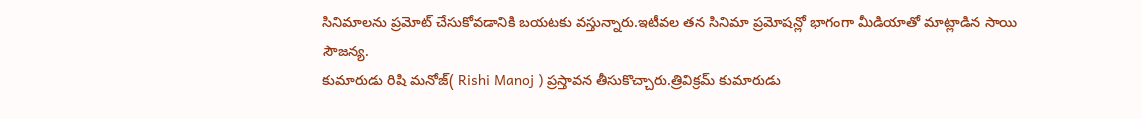సినిమాలను ప్రమోట్ చేసుకోవడానికి బయటకు వస్తున్నారు.ఇటీవల తన సినిమా ప్రమోషన్లో భాగంగా మీడియాతో మాట్లాడిన సాయి సౌజన్య.
కుమారుడు రిషి మనోజ్( Rishi Manoj ) ప్రస్తావన తీసుకొచ్చారు.త్రివిక్రమ్ కుమారుడు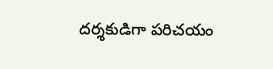దర్శకుడిగా పరిచయం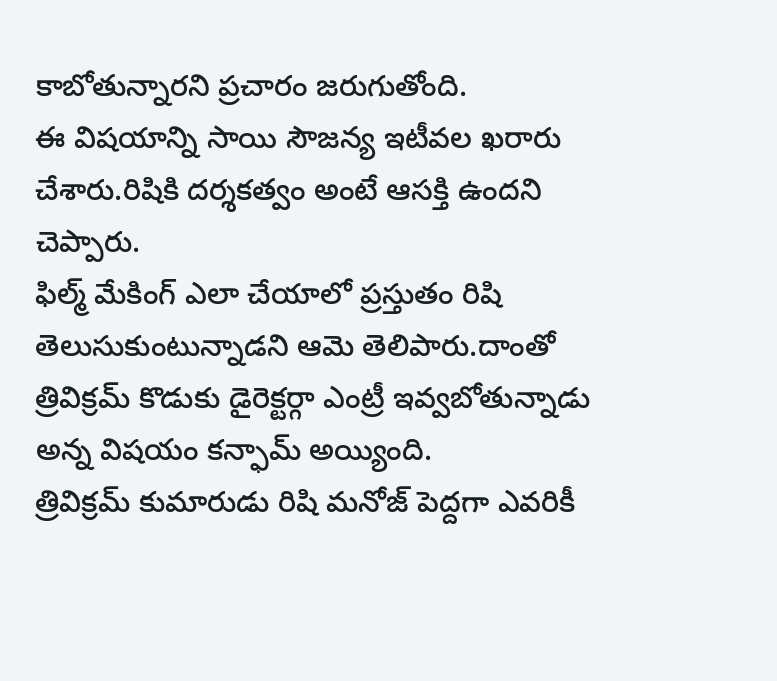కాబోతున్నారని ప్రచారం జరుగుతోంది.
ఈ విషయాన్ని సాయి సౌజన్య ఇటీవల ఖరారు చేశారు.రిషికి దర్శకత్వం అంటే ఆసక్తి ఉందని చెప్పారు.
ఫిల్మ్ మేకింగ్ ఎలా చేయాలో ప్రస్తుతం రిషి తెలుసుకుంటున్నాడని ఆమె తెలిపారు.దాంతో త్రివిక్రమ్ కొడుకు డైరెక్టర్గా ఎంట్రీ ఇవ్వబోతున్నాడు అన్న విషయం కన్ఫామ్ అయ్యింది.
త్రివిక్రమ్ కుమారుడు రిషి మనోజ్ పెద్దగా ఎవరికీ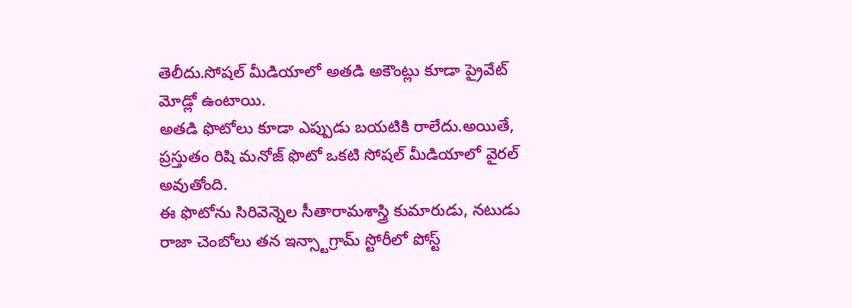తెలీదు.సోషల్ మీడియాలో అతడి అకౌంట్లు కూడా ప్రైవేట్ మోడ్లో ఉంటాయి.
అతడి ఫొటోలు కూడా ఎప్పుడు బయటికి రాలేదు.అయితే, ప్రస్తుతం రిషి మనోజ్ ఫొటో ఒకటి సోషల్ మీడియాలో వైరల్ అవుతోంది.
ఈ ఫొటోను సిరివెన్నెల సీతారామశాస్త్రి కుమారుడు, నటుడు రాజా చెంబోలు తన ఇన్స్టాగ్రామ్ స్టోరీలో పోస్ట్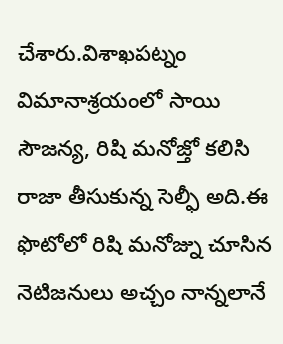చేశారు.విశాఖపట్నం విమానాశ్రయంలో సాయి సౌజన్య, రిషి మనోజ్తో కలిసి రాజా తీసుకున్న సెల్ఫీ అది.ఈ ఫొటోలో రిషి మనోజ్ను చూసిన నెటిజనులు అచ్చం నాన్నలానే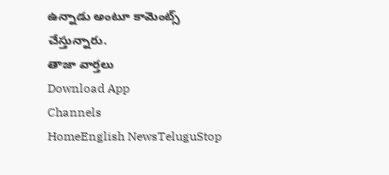ఉన్నాడు అంటూ కామెంట్స్ చేస్తున్నారు.
తాజా వార్తలు
Download App
Channels
HomeEnglish NewsTeluguStop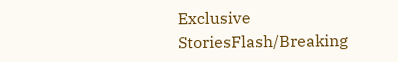Exclusive StoriesFlash/Breaking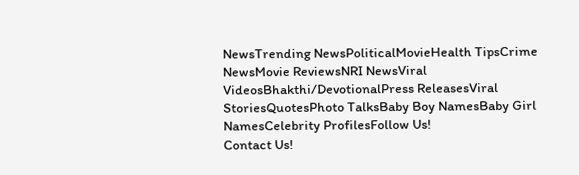NewsTrending NewsPoliticalMovieHealth TipsCrime NewsMovie ReviewsNRI NewsViral VideosBhakthi/DevotionalPress ReleasesViral StoriesQuotesPhoto TalksBaby Boy NamesBaby Girl NamesCelebrity ProfilesFollow Us!
Contact Us!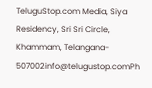TeluguStop.com Media, Siya Residency, Sri Sri Circle, Khammam, Telangana- 507002info@telugustop.comPh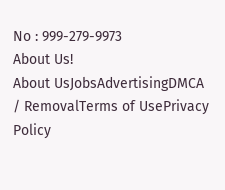No : 999-279-9973
About Us!
About UsJobsAdvertisingDMCA / RemovalTerms of UsePrivacy Policy